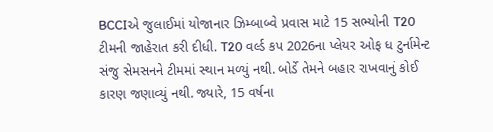BCCIએ જુલાઈમાં યોજાનાર ઝિમ્બાબ્વે પ્રવાસ માટે 15 સભ્યોની T20 ટીમની જાહેરાત કરી દીધી. T20 વર્લ્ડ કપ 2026ના પ્લેયર ઓફ ધ ટુર્નામેન્ટ સંજુ સેમસનને ટીમમાં સ્થાન મળ્યું નથી. બોર્ડે તેમને બહાર રાખવાનું કોઈ કારણ જણાવ્યું નથી. જ્યારે, 15 વર્ષના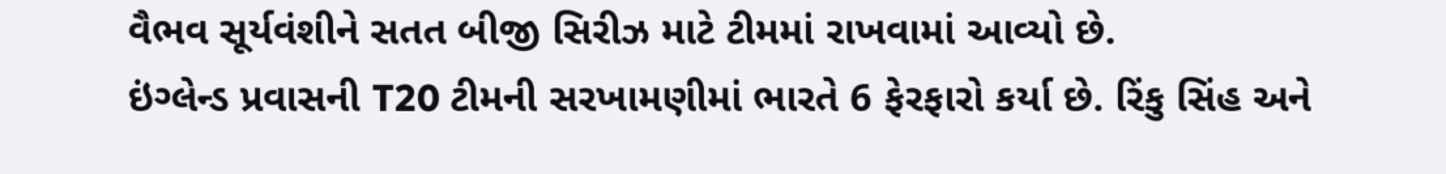વૈભવ સૂર્યવંશીને સતત બીજી સિરીઝ માટે ટીમમાં રાખવામાં આવ્યો છે.
ઇંગ્લેન્ડ પ્રવાસની T20 ટીમની સરખામણીમાં ભારતે 6 ફેરફારો કર્યા છે. રિંકુ સિંહ અને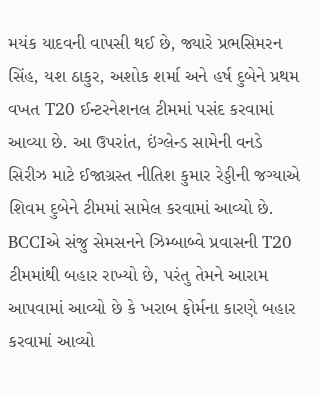મયંક યાદવની વાપસી થઈ છે, જ્યારે પ્રભસિમરન સિંહ, યશ ઠાકુર, અશોક શર્મા અને હર્ષ દુબેને પ્રથમ વખત T20 ઈન્ટરનેશનલ ટીમમાં પસંદ કરવામાં આવ્યા છે. આ ઉપરાંત, ઇંગ્લેન્ડ સામેની વનડે સિરીઝ માટે ઈજાગ્રસ્ત નીતિશ કુમાર રેડ્ડીની જગ્યાએ શિવમ દુબેને ટીમમાં સામેલ કરવામાં આવ્યો છે.
BCCIએ સંજુ સેમસનને ઝિમ્બાબ્વે પ્રવાસની T20 ટીમમાંથી બહાર રાખ્યો છે, પરંતુ તેમને આરામ આપવામાં આવ્યો છે કે ખરાબ ફોર્મના કારણે બહાર કરવામાં આવ્યો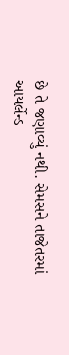છે તે જણાવ્યું નથી. સેમસને તાજેતરમાં આયર્લેન્ડ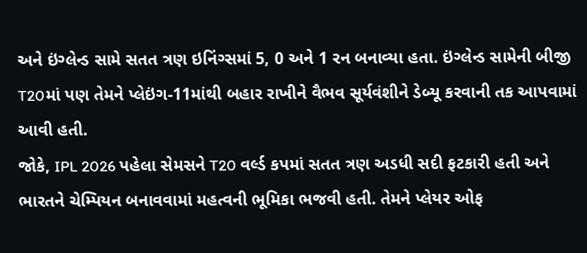અને ઇંગ્લેન્ડ સામે સતત ત્રણ ઇનિંગ્સમાં 5, 0 અને 1 રન બનાવ્યા હતા. ઇંગ્લેન્ડ સામેની બીજી T20માં પણ તેમને પ્લેઇંગ-11માંથી બહાર રાખીને વૈભવ સૂર્યવંશીને ડેબ્યૂ કરવાની તક આપવામાં આવી હતી.
જોકે, IPL 2026 પહેલા સેમસને T20 વર્લ્ડ કપમાં સતત ત્રણ અડધી સદી ફટકારી હતી અને ભારતને ચેમ્પિયન બનાવવામાં મહત્વની ભૂમિકા ભજવી હતી. તેમને પ્લેયર ઓફ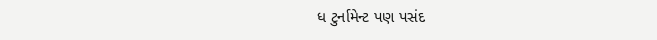ધ ટુર્નામેન્ટ પણ પસંદ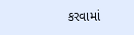કરવામાં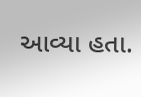આવ્યા હતા.